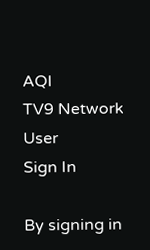AQI
TV9 Network
User
Sign In

By signing in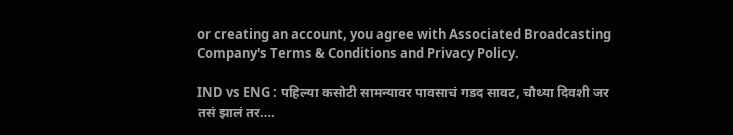or creating an account, you agree with Associated Broadcasting Company's Terms & Conditions and Privacy Policy.

IND vs ENG : पहिल्या कसोटी सामन्यावर पावसाचं गडद सावट, चौथ्या दिवशी जर तसं झालं तर….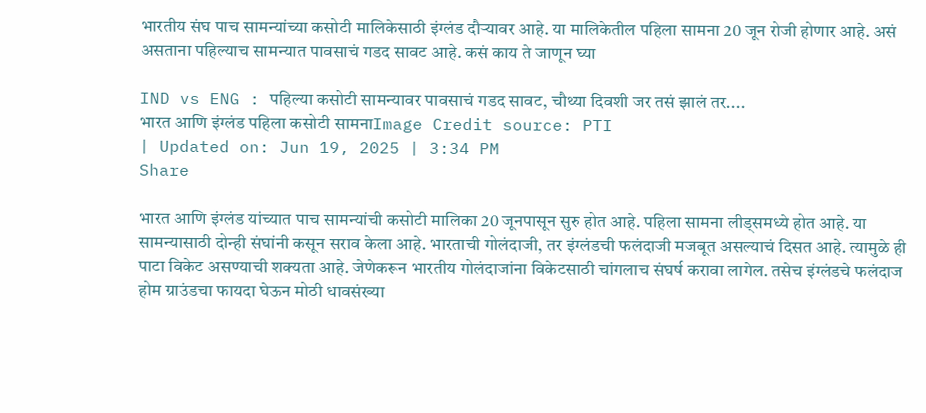भारतीय संघ पाच सामन्यांच्या कसोटी मालिकेसाठी इंग्लंड दौऱ्यावर आहे. या मालिकेतील पहिला सामना 20 जून रोजी होणार आहे. असं असताना पहिल्याच सामन्यात पावसाचं गडद सावट आहे. कसं काय ते जाणून घ्या

IND vs ENG : पहिल्या कसोटी सामन्यावर पावसाचं गडद सावट, चौथ्या दिवशी जर तसं झालं तर....
भारत आणि इंग्लंड पहिला कसोटी सामनाImage Credit source: PTI
| Updated on: Jun 19, 2025 | 3:34 PM
Share

भारत आणि इंग्लंड यांच्यात पाच सामन्यांची कसोटी मालिका 20 जूनपासून सुरु होत आहे. पहिला सामना लीड्समध्ये होत आहे. या सामन्यासाठी दोन्ही संघांनी कसून सराव केला आहे. भारताची गोलंदाजी, तर इंग्लंडची फलंदाजी मजबूत असल्याचं दिसत आहे. त्यामुळे ही पाटा विकेट असण्याची शक्यता आहे. जेणेकरून भारतीय गोलंदाजांना विकेटसाठी चांगलाच संघर्ष करावा लागेल. तसेच इंग्लंडचे फलंदाज होम ग्राउंडचा फायदा घेऊन मोठी धावसंख्या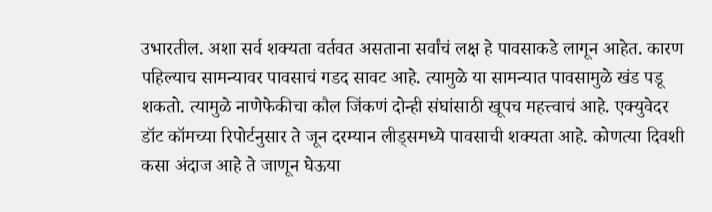उभारतील. अशा सर्व शक्यता वर्तवत असताना सर्वांचं लक्ष हे पावसाकडे लागून आहेत. कारण पहिल्याच सामन्यावर पावसाचं गडद सावट आहे. त्यामुळे या सामन्यात पावसामुळे खंड पडू शकतो. त्यामुळे नाणेफेकीचा कौल जिंकणं दोन्ही संघांसाठी खूपच महत्त्वाचं आहे. एक्युवेदर डॉट कॉमच्या रिपोर्टनुसार ते जून दरम्यान लीड्समध्ये पावसाची शक्यता आहे. कोणत्या दिवशी कसा अंदाज आहे ते जाणून घेऊया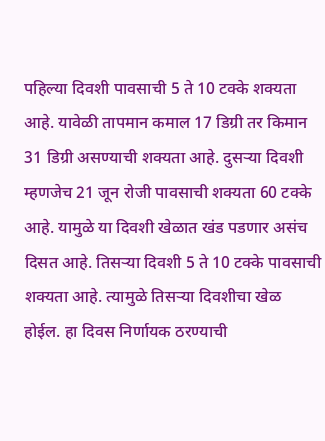पहिल्या दिवशी पावसाची 5 ते 10 टक्के शक्यता आहे. यावेळी तापमान कमाल 17 डिग्री तर किमान 31 डिग्री असण्याची शक्यता आहे. दुसऱ्या दिवशी म्हणजेच 21 जून रोजी पावसाची शक्यता 60 टक्के आहे. यामुळे या दिवशी खेळात खंड पडणार असंच दिसत आहे. तिसऱ्या दिवशी 5 ते 10 टक्के पावसाची शक्यता आहे. त्यामुळे तिसऱ्या दिवशीचा खेळ होईल. हा दिवस निर्णायक ठरण्याची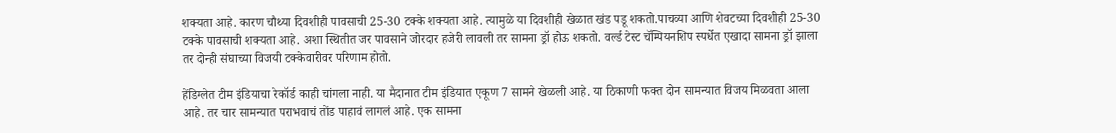शक्यता आहे. कारण चौथ्या दिवशीही पावसाची 25-30 टक्के शक्यता आहे. त्यामुळे या दिवशीही खेळात खंड पडू शकतो.पाचव्या आणि शेवटच्या दिवशीही 25-30 टक्के पावसाची शक्यता आहे. अशा स्थितीत जर पावसाने जोरदार हजेरी लावली तर सामना ड्रॉ होऊ शकतो. वर्ल्ड टेस्ट चॅम्पियनशिप स्पर्धेत एखादा सामना ड्रॉ झाला तर दोन्ही संघाच्या विजयी टक्केवारीवर परिणाम होतो.

हेंडिग्लेत टीम इंडियाचा रेकॉर्ड काही चांगला नाही. या मैदानात टीम इंडियात एकूण 7 सामने खेळली आहे. या ठिकाणी फक्त दोन सामन्यात विजय मिळवता आला आहे. तर चार सामन्यात पराभवाचं तोंड पाहावं लागलं आहे. एक सामना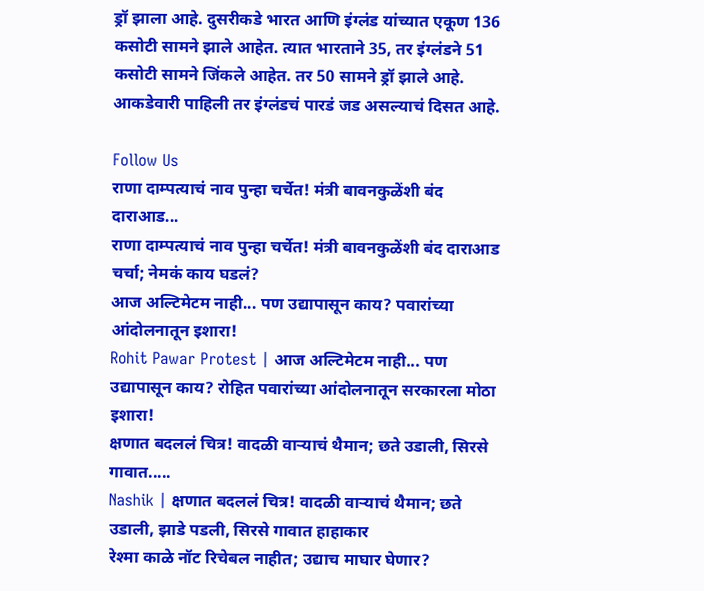ड्रॉ झाला आहे. दुसरीकडे भारत आणि इंग्लंड यांच्यात एकूण 136 कसोटी सामने झाले आहेत. त्यात भारताने 35, तर इंग्लंडने 51 कसोटी सामने जिंकले आहेत. तर 50 सामने ड्रॉ झाले आहे. आकडेवारी पाहिली तर इंग्लंडचं पारडं जड असल्याचं दिसत आहे.

Follow Us
राणा दाम्पत्याचं नाव पुन्हा चर्चेत! मंत्री बावनकुळेंशी बंद दाराआड...
राणा दाम्पत्याचं नाव पुन्हा चर्चेत! मंत्री बावनकुळेंशी बंद दाराआड चर्चा; नेमकं काय घडलं?
आज अल्टिमेटम नाही... पण उद्यापासून काय? पवारांच्या आंदोलनातून इशारा!
Rohit Pawar Protest | आज अल्टिमेटम नाही... पण उद्यापासून काय? रोहित पवारांच्या आंदोलनातून सरकारला मोठा इशारा!
क्षणात बदललं चित्र! वादळी वाऱ्याचं थैमान; छते उडाली, सिरसे गावात.....
Nashik | क्षणात बदललं चित्र! वादळी वाऱ्याचं थैमान; छते उडाली, झाडे पडली, सिरसे गावात हाहाकार
रेश्मा काळे नॉट रिचेबल नाहीत; उद्याच माघार घेणार?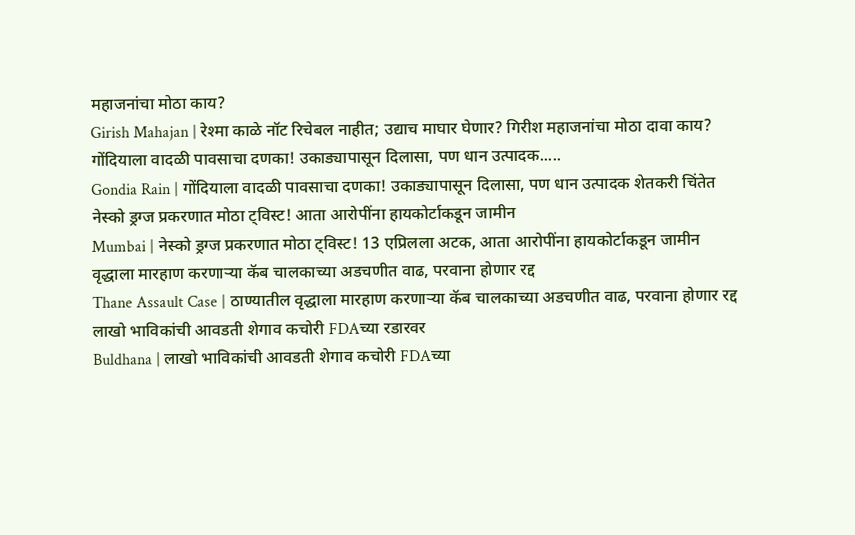महाजनांचा मोठा काय?
Girish Mahajan | रेश्मा काळे नॉट रिचेबल नाहीत; उद्याच माघार घेणार? गिरीश महाजनांचा मोठा दावा काय?
गोंदियाला वादळी पावसाचा दणका! उकाड्यापासून दिलासा, पण धान उत्पादक.....
Gondia Rain | गोंदियाला वादळी पावसाचा दणका! उकाड्यापासून दिलासा, पण धान उत्पादक शेतकरी चिंतेत
नेस्को ड्रग्ज प्रकरणात मोठा ट्विस्ट! आता आरोपींना हायकोर्टाकडून जामीन
Mumbai | नेस्को ड्रग्ज प्रकरणात मोठा ट्विस्ट! 13 एप्रिलला अटक, आता आरोपींना हायकोर्टाकडून जामीन
वृद्धाला मारहाण करणाऱ्या कॅब चालकाच्या अडचणीत वाढ, परवाना होणार रद्द
Thane Assault Case | ठाण्यातील वृद्धाला मारहाण करणाऱ्या कॅब चालकाच्या अडचणीत वाढ, परवाना होणार रद्द
लाखो भाविकांची आवडती शेगाव कचोरी FDAच्या रडारवर
Buldhana | लाखो भाविकांची आवडती शेगाव कचोरी FDAच्या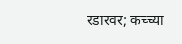रडारवर; कच्च्या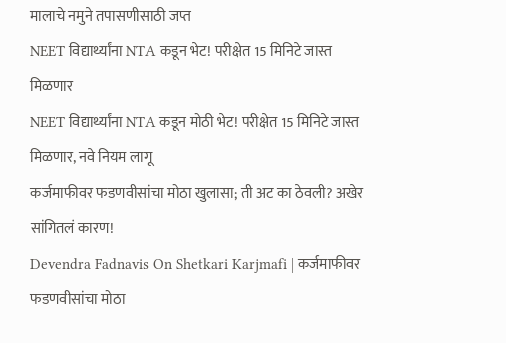मालाचे नमुने तपासणीसाठी जप्त
NEET विद्यार्थ्यांना NTA कडून भेट! परीक्षेत 15 मिनिटे जास्त मिळणार
NEET विद्यार्थ्यांना NTA कडून मोठी भेट! परीक्षेत 15 मिनिटे जास्त मिळणार, नवे नियम लागू
कर्जमाफीवर फडणवीसांचा मोठा खुलासा; ती अट का ठेवली? अखेर सांगितलं कारण!
Devendra Fadnavis On Shetkari Karjmafi | कर्जमाफीवर फडणवीसांचा मोठा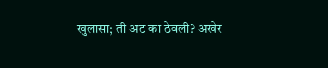खुलासा; ती अट का ठेवली? अखेर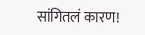सांगितलं कारण!